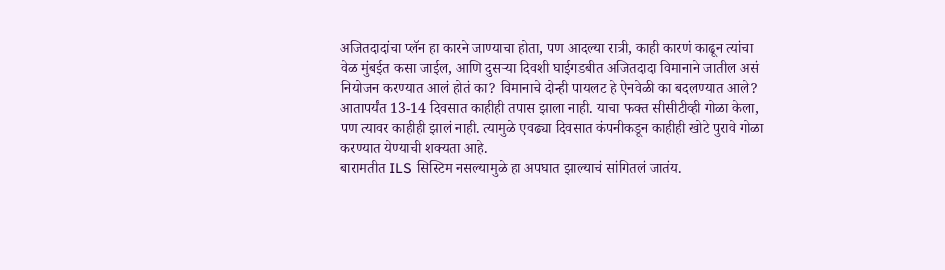अजितदादांचा प्लॅन हा कारने जाण्याचा होता, पण आदल्या रात्री, काही कारणं काढून त्यांचा वेळ मुंबईत कसा जाईल, आणि दुसऱ्या दिवशी घाईगडबीत अजितदादा विमानाने जातील असं नियोजन करण्यात आलं होतं का? विमानाचे दोन्ही पायलट हे ऐनवेळी का बदलण्यात आले? आतापर्यंत 13-14 दिवसात काहीही तपास झाला नाही. याचा फक्त सीसीटीव्ही गोळा केला, पण त्यावर काहीही झालं नाही. त्यामुळे एवढ्या दिवसात कंपनीकडून काहीही खोटे पुरावे गोळा करण्यात येण्याची शक्यता आहे.
बारामतीत ILS सिस्टिम नसल्यामुळे हा अपघात झाल्याचं सांगितलं जातंय.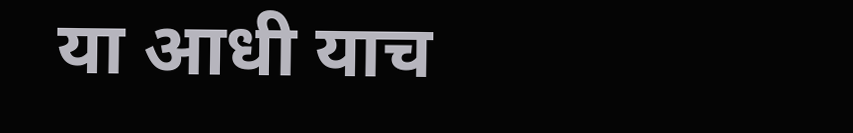या आधी याच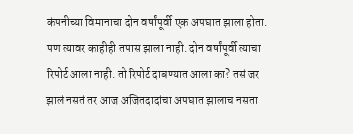कंपनीच्या विमानाचा दोन वर्षांपूर्वी एक अपघात झाला होता. पण त्यावर काहीही तपास झाला नाही. दोन वर्षांपूर्वी त्याचा रिपोर्ट आला नाही. तो रिपोर्ट दाबण्यात आला का? तसं जर झालं नसतं तर आज अजितदादांचा अपघात झालाच नसता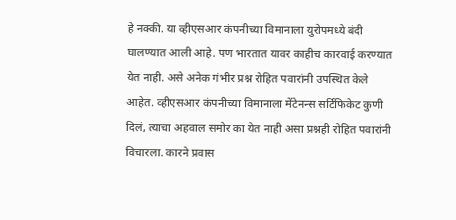हे नक्की. या व्हीएसआर कंपनीच्या विमानाला युरोपमध्ये बंदी घालण्यात आली आहे. पण भारतात यावर काहीच कारवाई करण्यात येत नाही. असे अनेक गंभीर प्रश्न रोहित पवारांनी उपस्थित केले आहेत. व्हीएसआर कंपनीच्या विमानाला मेंटेनन्स सर्टिफिकेट कुणी दिलं, त्याचा अहवाल समोर का येत नाही असा प्रश्नही रोहित पवारांनी विचारला. कारने प्रवास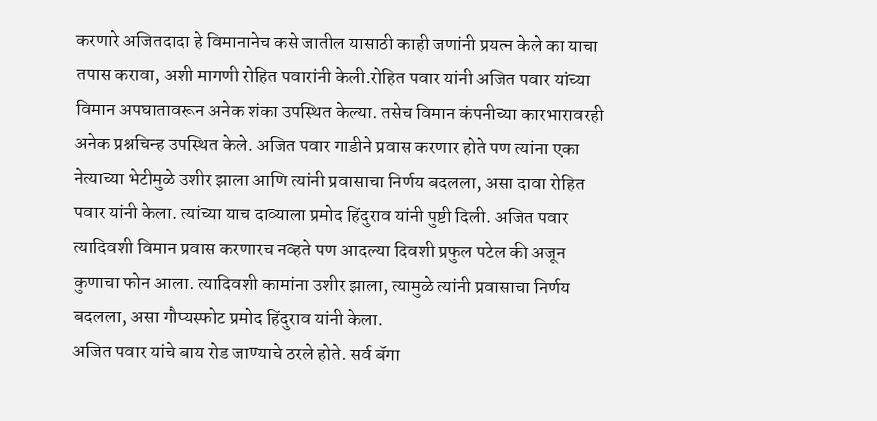करणारे अजितदादा हे विमानानेच कसे जातील यासाठी काही जणांनी प्रयत्न केले का याचा तपास करावा, अशी मागणी रोहित पवारांनी केली.रोहित पवार यांनी अजित पवार यांच्या विमान अपघातावरून अनेक शंका उपस्थित केल्या. तसेच विमान कंपनीच्या कारभारावरही अनेक प्रश्नचिन्ह उपस्थित केले. अजित पवार गाडीने प्रवास करणार होते पण त्यांना एका नेत्याच्या भेटीमुळे उशीर झाला आणि त्यांनी प्रवासाचा निर्णय बदलला, असा दावा रोहित पवार यांनी केला. त्यांच्या याच दाव्याला प्रमोद हिंदुराव यांनी पुष्टी दिली. अजित पवार त्यादिवशी विमान प्रवास करणारच नव्हते पण आदल्या दिवशी प्रफुल पटेल की अजून कुणाचा फोन आला. त्यादिवशी कामांना उशीर झाला, त्यामुळे त्यांनी प्रवासाचा निर्णय बदलला, असा गौप्यस्फोट प्रमोद हिंदुराव यांनी केला.
अजित पवार यांचे बाय रोड जाण्याचे ठरले होते. सर्व बॅगा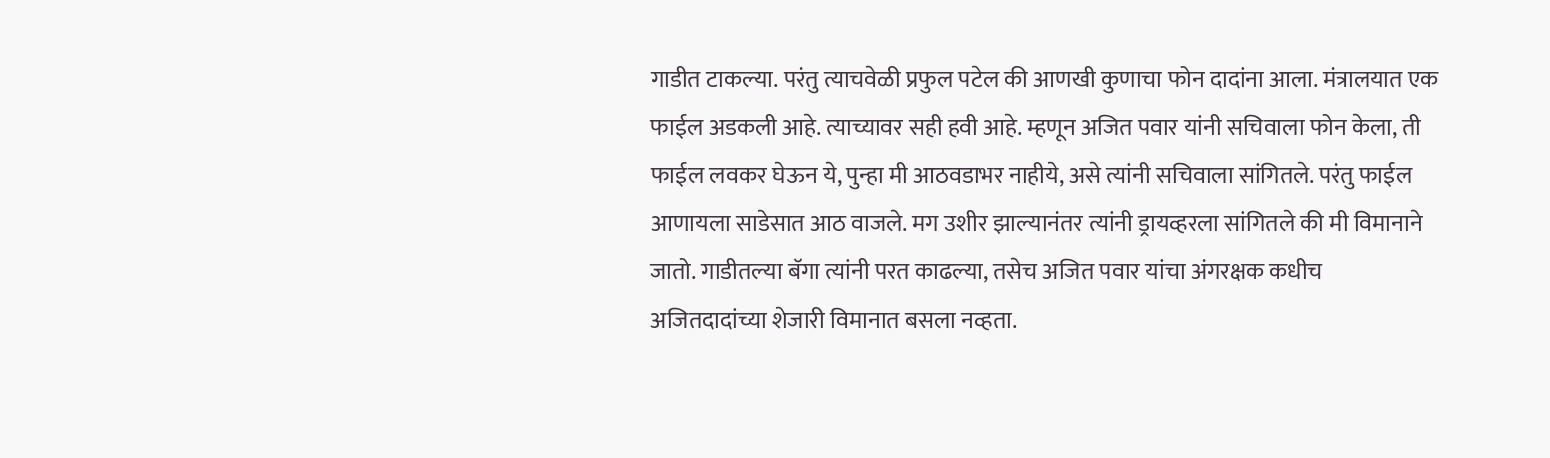गाडीत टाकल्या. परंतु त्याचवेळी प्रफुल पटेल की आणखी कुणाचा फोन दादांना आला. मंत्रालयात एक फाईल अडकली आहे. त्याच्यावर सही हवी आहे. म्हणून अजित पवार यांनी सचिवाला फोन केला, ती फाईल लवकर घेऊन ये, पुन्हा मी आठवडाभर नाहीये, असे त्यांनी सचिवाला सांगितले. परंतु फाईल आणायला साडेसात आठ वाजले. मग उशीर झाल्यानंतर त्यांनी ड्रायव्हरला सांगितले की मी विमानाने जातो. गाडीतल्या बॅगा त्यांनी परत काढल्या, तसेच अजित पवार यांचा अंगरक्षक कधीच अजितदादांच्या शेजारी विमानात बसला नव्हता.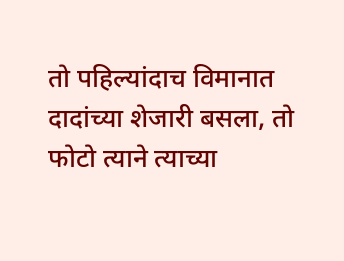तो पहिल्यांदाच विमानात दादांच्या शेजारी बसला, तो फोटो त्याने त्याच्या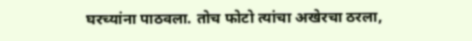घरच्यांना पाठवला. तोच फोटो त्यांचा अखेरचा ठरला,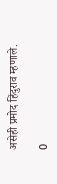असेही प्रमोद हिंदुराव म्हणाले.

0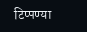टिप्पण्या